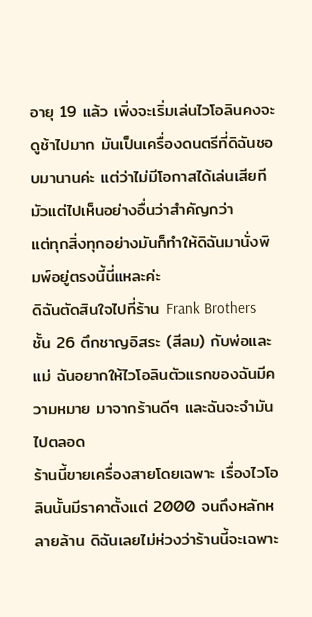อายุ 19 แล้ว เพิ่งจะเริ่มเล่นไวโอลินคงจะดูช้าไปมาก มันเป็นเครื่องดนตรีที่ดิฉันชอบมานานค่ะ แต่ว่าไม่มีโอกาสได้เล่นเสียที มัวแต่ไปเห็นอย่างอื่นว่าสำคัญกว่า
แต่ทุกสิ่งทุกอย่างมันก็ทำให้ดิฉันมานั่งพิมพ์อยู่ตรงนี้นี่แหละค่ะ
ดิฉันตัดสินใจไปที่ร้าน Frank Brothers ชั้น 26 ตึกชาญอิสระ (สีลม) กับพ่อและแม่ ฉันอยากให้ไวโอลินตัวแรกของฉันมีความหมาย มาจากร้านดีๆ และฉันจะจำมันไปตลอด
ร้านนี้ขายเครื่องสายโดยเฉพาะ เรื่องไวโอลินนั้นมีราคาตั้งแต่ 2000 จนถึงหลักหลายล้าน ดิฉันเลยไม่ห่วงว่าร้านนี้จะเฉพาะ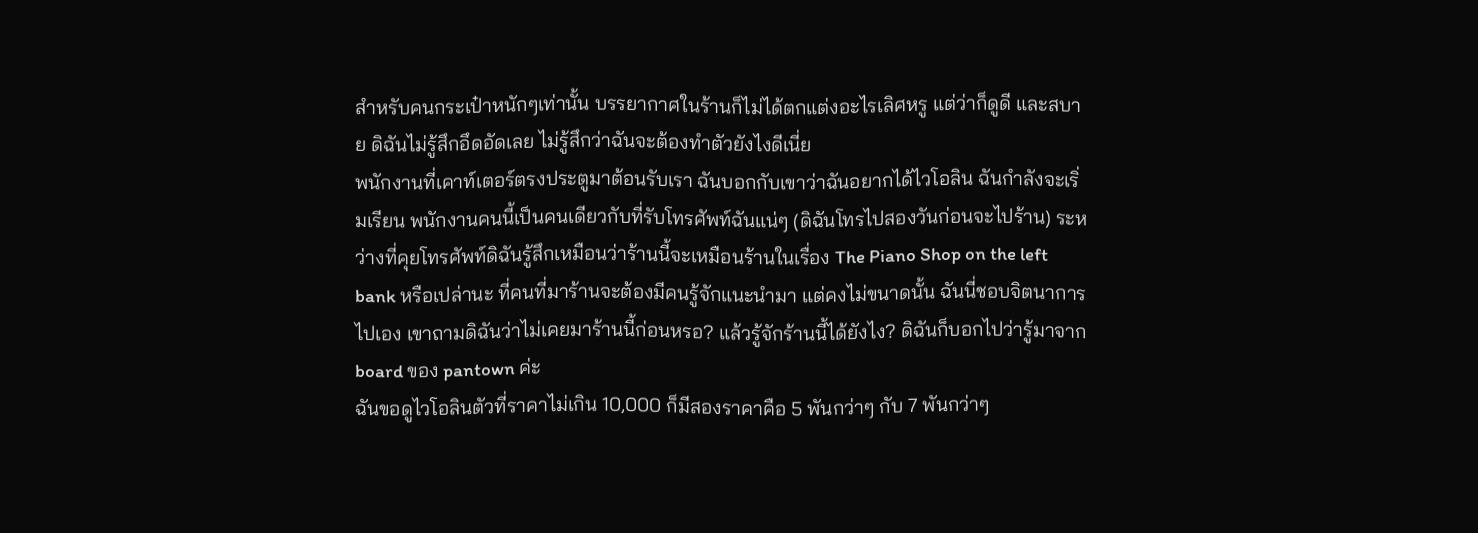สำหรับคนกระเป๋าหนักๆเท่านั้น บรรยากาศในร้านก็ไม่ได้ตกแต่งอะไรเลิศหรู แต่ว่าก็ดูดี และสบาย ดิฉันไม่รู้สึกอึดอัดเลย ไม่รู้สึกว่าฉันจะต้องทำตัวยังไงดีเนี่ย
พนักงานที่เคาท์เตอร์ตรงประตูมาต้อนรับเรา ฉันบอกกับเขาว่าฉันอยากได้ไวโอลิน ฉันกำลังจะเริ่มเรียน พนักงานคนนี้เป็นคนเดียวกับที่รับโทรศัพท์ฉันแน่ๆ (ดิฉันโทรไปสองวันก่อนจะไปร้าน) ระหว่างที่คุยโทรศัพท์ดิฉันรู้สึกเหมือนว่าร้านนี้จะเหมือนร้านในเรื่อง The Piano Shop on the left bank หรือเปล่านะ ที่คนที่มาร้านจะต้องมีคนรู้จักแนะนำมา แต่คงไม่ขนาดนั้น ฉันนี่ชอบจิตนาการไปเอง เขาถามดิฉันว่าไม่เคยมาร้านนี้ก่อนหรอ? แล้วรู้จักร้านนี้ได้ยังไง? ดิฉันก็บอกไปว่ารู้มาจาก board ของ pantown ค่ะ
ฉันขอดูไวโอลินตัวที่ราคาไม่เกิน 10,000 ก็มีสองราคาคือ 5 พันกว่าๆ กับ 7 พันกว่าๆ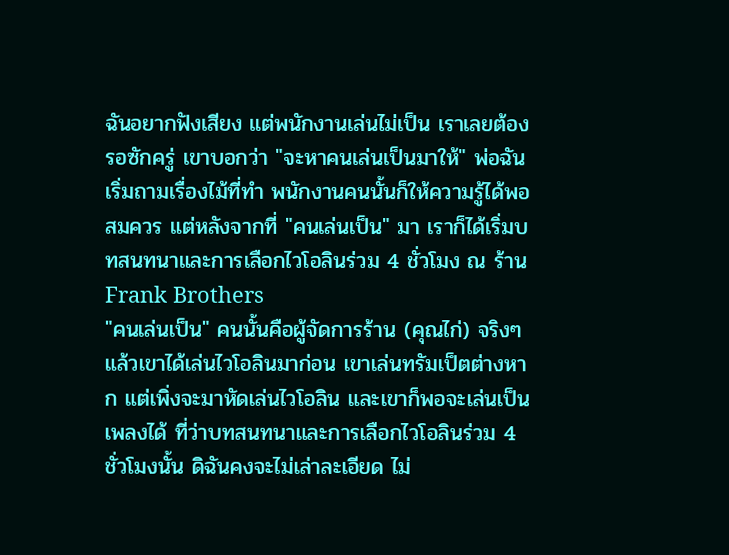ฉันอยากฟังเสียง แต่พนักงานเล่นไม่เป็น เราเลยต้องรอซักครู่ เขาบอกว่า "จะหาคนเล่นเป็นมาให้" พ่อฉันเริ่มถามเรื่องไม้ที่ทำ พนักงานคนนั้นก็ให้ความรู้ได้พอสมควร แต่หลังจากที่ "คนเล่นเป็น" มา เราก็ได้เริ่มบทสนทนาและการเลือกไวโอลินร่วม 4 ชั่วโมง ณ ร้าน Frank Brothers
"คนเล่นเป็น" คนนั้นคือผู้จัดการร้าน (คุณไก่) จริงๆแล้วเขาได้เล่นไวโอลินมาก่อน เขาเล่นทรัมเป็ตต่างหาก แต่เพิ่งจะมาหัดเล่นไวโอลิน และเขาก็พอจะเล่นเป็นเพลงได้ ที่ว่าบทสนทนาและการเลือกไวโอลินร่วม 4 ชั่วโมงนั้น ดิฉันคงจะไม่เล่าละเอียด ไม่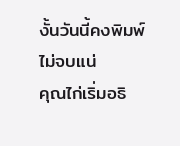งั้นวันนี้คงพิมพ์ไม่จบแน่
คุณไก่เริ่มอธิ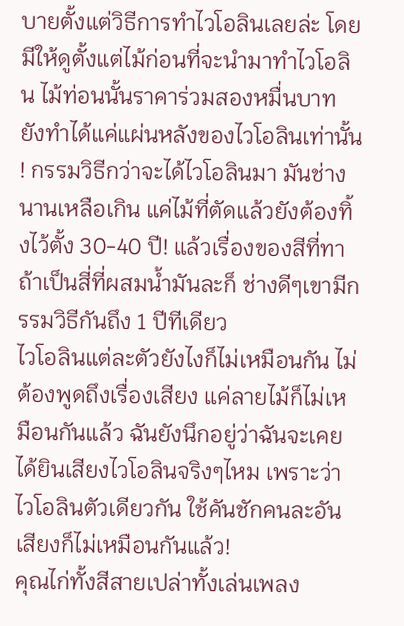บายตั้งแต่วิธีการทำไวโอลินเลยล่ะ โดยมีให้ดูตั้งแต่ไม้ก่อนที่จะนำมาทำไวโอลิน ไม้ท่อนนั้นราคาร่วมสองหมื่นบาท ยังทำได้แค่แผ่นหลังของไวโอลินเท่านั้น ! กรรมวิธีกว่าจะได้ไวโอลินมา มันช่างนานเหลือเกิน แค่ไม้ที่ตัดแล้วยังต้องทิ้งไว้ตั้ง 30-40 ปี! แล้วเรื่องของสีที่ทาถ้าเป็นสี่ที่ผสมน้ำมันละก็ ช่างดีๆเขามีกรรมวิธีกันถึง 1 ปีทีเดียว
ไวโอลินแต่ละตัวยังไงก็ไม่เหมือนกัน ไม่ต้องพูดถึงเรื่องเสียง แค่ลายไม้ก็ไม่เหมือนกันแล้ว ฉันยังนึกอยู่ว่าฉันจะเคยได้ยินเสียงไวโอลินจริงๆไหม เพราะว่าไวโอลินตัวเดียวกัน ใช้คันชักคนละอันเสียงก็ไม่เหมือนกันแล้ว!
คุณไก่ทั้งสีสายเปล่าทั้งเล่นเพลง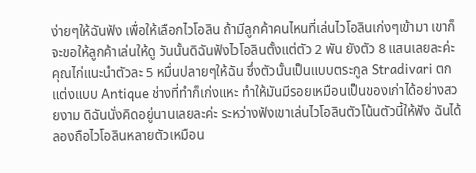ง่ายๆให้ฉันฟัง เพื่อให้เลือกไวโอลิน ถ้ามีลูกค้าคนไหนที่เล่นไวโอลินเก่งๆเข้ามา เขาก็จะขอให้ลูกค้าเล่นให้ดู วันนั้นดิฉันฟังไวโอลินตั้งแต่ตัว 2 พัน ยังตัว 8 แสนเลยละค่ะ
คุณไก่แนะนำตัวละ 5 หมื่นปลายๆให้ฉัน ซึ่งตัวนั้นเป็นแบบตระกูล Stradivari ตกแต่งแบบ Antique ช่างที่ทำก็เก่งแหะ ทำให้มันมีรอยเหมือนเป็นของเก่าได้อย่างสวยงาม ดิฉันนั่งคิดอยู่นานเลยละค่ะ ระหว่างฟังเขาเล่นไวโอลินตัวโน้นตัวนี้ให้ฟัง ฉันได้ลองถือไวโอลินหลายตัวเหมือน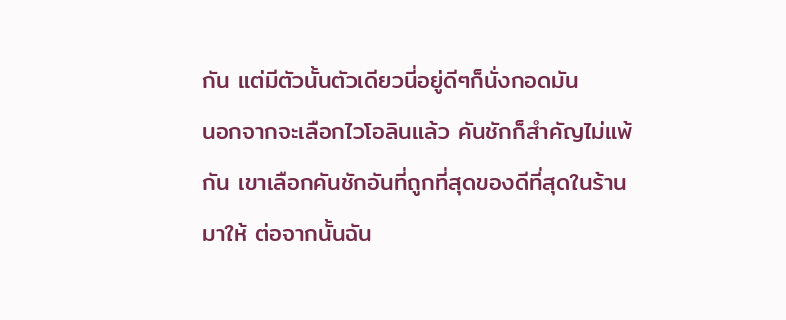กัน แต่มีตัวนั้นตัวเดียวนี่อยู่ดีๆก็นั่งกอดมัน
นอกจากจะเลือกไวโอลินแล้ว คันชักก็สำคัญไม่แพ้กัน เขาเลือกคันชักอันที่ถูกที่สุดของดีที่สุดในร้านมาให้ ต่อจากนั้นฉัน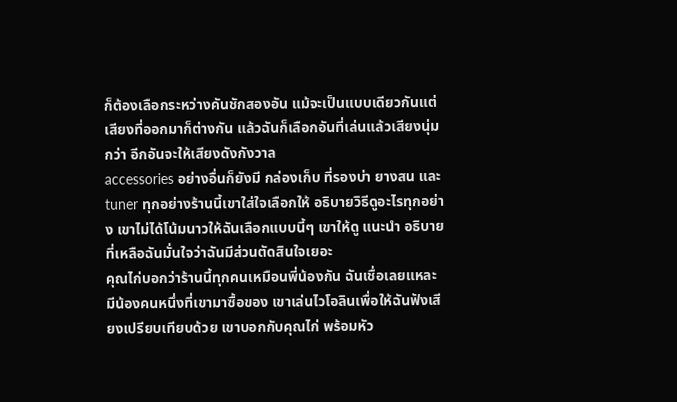ก็ต้องเลือกระหว่างคันชักสองอัน แม้จะเป็นแบบเดียวกันแต่เสียงที่ออกมาก็ต่างกัน แล้วฉันก็เลือกอันที่เล่นแล้วเสียงนุ่มกว่า อีกอันจะให้เสียงดังกังวาล
accessories อย่างอื่นก็ยังมี กล่องเก็บ ที่รองบ่า ยางสน และ tuner ทุกอย่างร้านนี้เขาใส่ใจเลือกให้ อธิบายวิธีดูอะไรทุกอย่าง เขาไม่ได้โน้มนาวให้ฉันเลือกแบบนี้ๆ เขาให้ดู แนะนำ อธิบาย ที่เหลือฉันมั่นใจว่าฉันมีส่วนตัดสินใจเยอะ
คุณไก่บอกว่าร้านนี้ทุกคนเหมือนพี่น้องกัน ฉันเชื่อเลยแหละ มีน้องคนหนึ่งที่เขามาซื้อของ เขาเล่นไวโอลินเพื่อให้ฉันฟังเสียงเปรียบเทียบด้วย เขาบอกกับคุณไก่ พร้อมหัว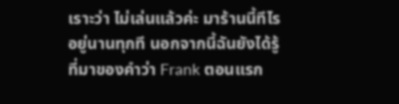เราะว่า ไม่เล่นแล้วค่ะ มาร้านนี้ทีไรอยู่นานทุกที นอกจากนี้ฉันยังได้รู้ที่มาของคำว่า Frank ตอนแรก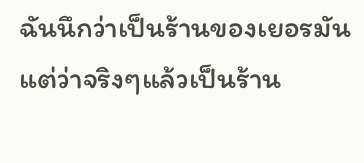ฉันนึกว่าเป็นร้านของเยอรมัน แต่ว่าจริงๆแล้วเป็นร้าน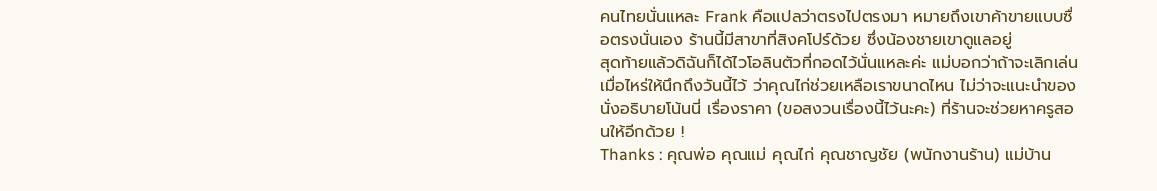คนไทยนั่นแหละ Frank คือแปลว่าตรงไปตรงมา หมายถึงเขาค้าขายแบบซื่อตรงนั่นเอง ร้านนี้มีสาขาที่สิงคโปร์ด้วย ซึ่งน้องชายเขาดูแลอยู่
สุดท้ายแล้วดิฉันก็ได้ไวโอลินตัวที่กอดไว้นั่นแหละค่ะ แม่บอกว่าถ้าจะเลิกเล่นเมื่อไหร่ให้นึกถึงวันนี้ไว้ ว่าคุณไก่ช่วยเหลือเราขนาดไหน ไม่ว่าจะแนะนำของ นั่งอธิบายโน้นนี่ เรื่องราคา (ขอสงวนเรื่องนี้ไว้นะคะ) ที่ร้านจะช่วยหาครูสอนให้อีกด้วย !
Thanks : คุณพ่อ คุณแม่ คุณไก่ คุณชาญชัย (พนักงานร้าน) แม่บ้าน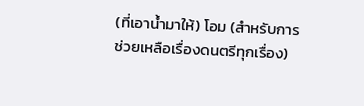(ที่เอาน้ำมาให้) โอม (สำหรับการช่วยเหลือเรื่องดนตรีทุกเรื่อง)